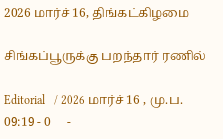2026 மார்ச் 16, திங்கட்கிழமை

சிங்கப்பூருக்கு பறந்தார் ரணில்

Editorial   / 2026 மார்ச் 16 , மு.ப. 09:19 - 0     -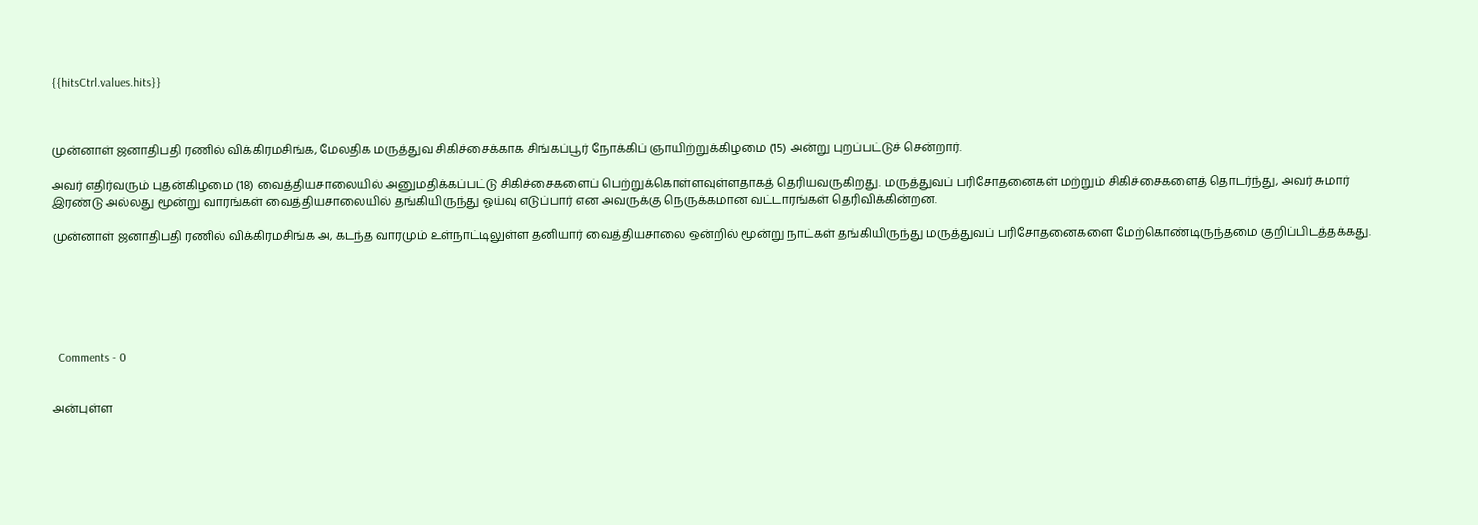{{hitsCtrl.values.hits}}



முன்னாள் ஜனாதிபதி ரணில் விக்கிரமசிங்க, மேலதிக மருத்துவ சிகிச்சைக்காக சிங்கப்பூர் நோக்கிப் ஞாயிற்றுக்கிழமை (15) அன்று புறப்பட்டுச் சென்றார்.

அவர் எதிர்வரும் புதன்கிழமை (18) வைத்தியசாலையில் அனுமதிக்கப்பட்டு சிகிச்சைகளைப் பெற்றுக்கொள்ளவுள்ளதாகத் தெரியவருகிறது. மருத்துவப் பரிசோதனைகள் மற்றும் சிகிச்சைகளைத் தொடர்ந்து, அவர் சுமார் இரண்டு அல்லது மூன்று வாரங்கள் வைத்தியசாலையில் தங்கியிருந்து ஓய்வு எடுப்பார் என அவருக்கு நெருக்கமான வட்டாரங்கள் தெரிவிக்கின்றன.

முன்னாள் ஜனாதிபதி ரணில் விக்கிரமசிங்க அ, கடந்த வாரமும் உள்நாட்டிலுள்ள தனியார் வைத்தியசாலை ஒன்றில் மூன்று நாட்கள் தங்கியிருந்து மருத்துவப் பரிசோதனைகளை மேற்கொண்டிருந்தமை குறிப்பிடத்தக்கது.






  Comments - 0


அன்புள்ள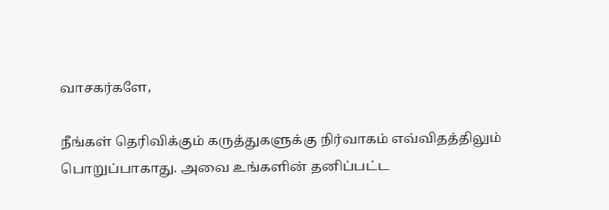வாசகர்களே,

நீங்கள் தெரிவிக்கும் கருத்துகளுக்கு நிர்வாகம் எவ்விதத்திலும் பொறுப்பாகாது. அவை உங்களின் தனிப்பட்ட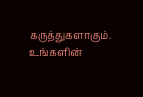கருத்துகளாகும். உங்களின்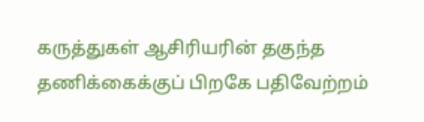கருத்துகள் ஆசிரியரின் தகுந்த தணிக்கைக்குப் பிறகே பதிவேற்றம்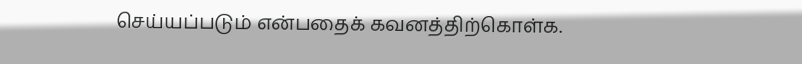செய்யப்படும் என்பதைக் கவனத்திற்கொள்க.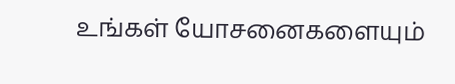உங்கள் யோசனைகளையும்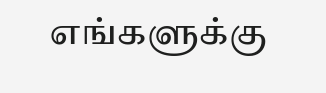எங்களுக்கு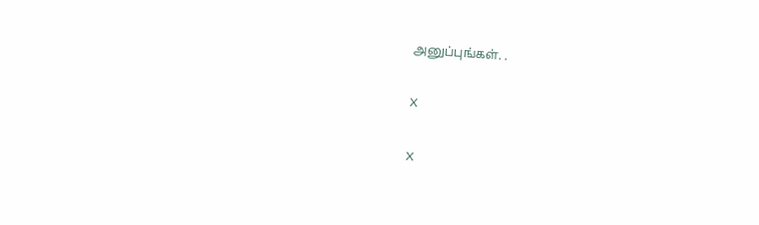அனுப்புங்கள். .

X

X